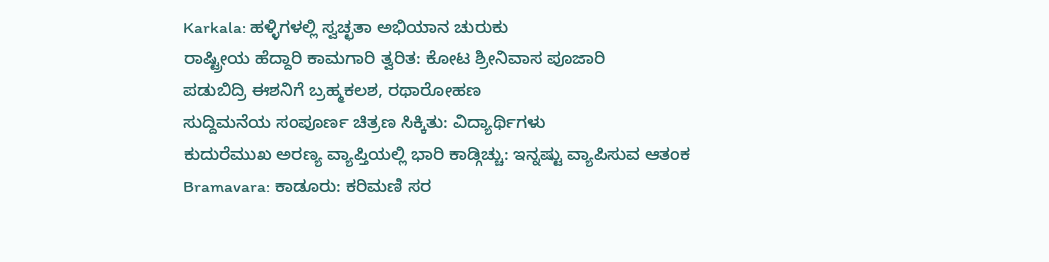Karkala: ಹಳ್ಳಿಗಳಲ್ಲಿ ಸ್ವಚ್ಛತಾ ಅಭಿಯಾನ ಚುರುಕು
ರಾಷ್ಟ್ರೀಯ ಹೆದ್ದಾರಿ ಕಾಮಗಾರಿ ತ್ವರಿತ: ಕೋಟ ಶ್ರೀನಿವಾಸ ಪೂಜಾರಿ
ಪಡುಬಿದ್ರಿ ಈಶನಿಗೆ ಬ್ರಹ್ಮಕಲಶ, ರಥಾರೋಹಣ
ಸುದ್ದಿಮನೆಯ ಸಂಪೂರ್ಣ ಚಿತ್ರಣ ಸಿಕ್ಕಿತು: ವಿದ್ಯಾರ್ಥಿಗಳು
ಕುದುರೆಮುಖ ಅರಣ್ಯ ವ್ಯಾಪ್ತಿಯಲ್ಲಿ ಭಾರಿ ಕಾಡ್ಗಿಚ್ಚು: ಇನ್ನಷ್ಟು ವ್ಯಾಪಿಸುವ ಆತಂಕ
Bramavara: ಕಾಡೂರು: ಕರಿಮಣಿ ಸರ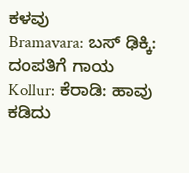ಕಳವು
Bramavara: ಬಸ್ ಢಿಕ್ಕಿ: ದಂಪತಿಗೆ ಗಾಯ
Kollur: ಕೆರಾಡಿ: ಹಾವು ಕಡಿದು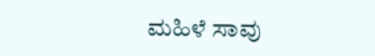ಮಹಿಳೆ ಸಾವು